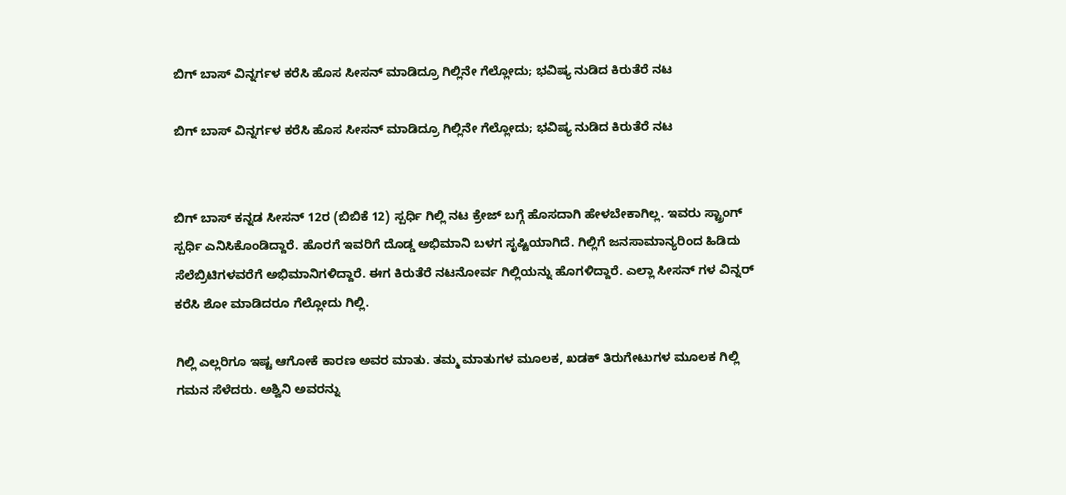ಬಿಗ್ ಬಾಸ್ ವಿನ್ನರ್ಗಳ ಕರೆಸಿ ಹೊಸ ಸೀಸನ್ ಮಾಡಿದ್ರೂ ಗಿಲ್ಲಿನೇ ಗೆಲ್ಲೋದು; ಭವಿಷ್ಯ ನುಡಿದ ಕಿರುತೆರೆ ನಟ

ಬಿಗ್ ಬಾಸ್ ವಿನ್ನರ್ಗಳ ಕರೆಸಿ ಹೊಸ ಸೀಸನ್ ಮಾಡಿದ್ರೂ ಗಿಲ್ಲಿನೇ ಗೆಲ್ಲೋದು; ಭವಿಷ್ಯ ನುಡಿದ ಕಿರುತೆರೆ ನಟ


ಬಿಗ್ ಬಾಸ್ ಕನ್ನಡ ಸೀಸನ್ 12ರ (ಬಿಬಿಕೆ 12) ಸ್ಪರ್ಧಿ ಗಿಲ್ಲಿ ನಟ ಕ್ರೇಜ್ ಬಗ್ಗೆ ಹೊಸದಾಗಿ ಹೇಳಬೇಕಾಗಿಲ್ಲ. ಇವರು ಸ್ಟ್ರಾಂಗ್ ಸ್ಪರ್ಧಿ ಎನಿಸಿಕೊಂಡಿದ್ದಾರೆ. ಹೊರಗೆ ಇವರಿಗೆ ದೊಡ್ಡ ಅಭಿಮಾನಿ ಬಳಗ ಸೃಷ್ಟಿಯಾಗಿದೆ. ಗಿಲ್ಲಿಗೆ ಜನಸಾಮಾನ್ಯರಿಂದ ಹಿಡಿದು ಸೆಲೆಬ್ರಿಟಿಗಳವರೆಗೆ ಅಭಿಮಾನಿಗಳಿದ್ದಾರೆ. ಈಗ ಕಿರುತೆರೆ ನಟನೋರ್ವ ಗಿಲ್ಲಿಯನ್ನು ಹೊಗಳಿದ್ದಾರೆ. ಎಲ್ಲಾ ಸೀಸನ್ ಗಳ ವಿನ್ನರ್ ಕರೆಸಿ ಶೋ ಮಾಡಿದರೂ ಗೆಲ್ಲೋದು ಗಿಲ್ಲಿ.

ಗಿಲ್ಲಿ ಎಲ್ಲರಿಗೂ ಇಷ್ಟ ಆಗೋಕೆ ಕಾರಣ ಅವರ ಮಾತು. ತಮ್ಮ ಮಾತುಗಳ ಮೂಲಕ, ಖಡಕ್ ತಿರುಗೇಟುಗಳ ಮೂಲಕ ಗಿಲ್ಲಿ ಗಮನ ಸೆಳೆದರು. ಅಶ್ವಿನಿ ಅವರನ್ನು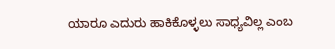ಯಾರೂ ಎದುರು ಹಾಕಿಕೊಳ್ಳಲು ಸಾಧ್ಯವಿಲ್ಲ ಎಂಬ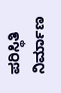ಪರಿಸ್ಥಿತಿ ನಿರ್ಮಾಣ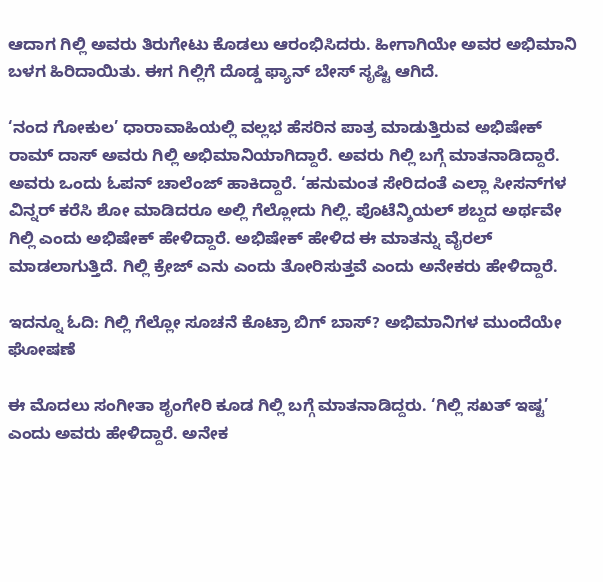ಆದಾಗ ಗಿಲ್ಲಿ ಅವರು ತಿರುಗೇಟು ಕೊಡಲು ಆರಂಭಿಸಿದರು. ಹೀಗಾಗಿಯೇ ಅವರ ಅಭಿಮಾನಿ ಬಳಗ ಹಿರಿದಾಯಿತು. ಈಗ ಗಿಲ್ಲಿಗೆ ದೊಡ್ಡ ಫ್ಯಾನ್ ಬೇಸ್ ಸೃಷ್ಟಿ ಆಗಿದೆ.

‘ನಂದ ಗೋಕುಲ’ ಧಾರಾವಾಹಿಯಲ್ಲಿ ವಲ್ಲಭ ಹೆಸರಿನ ಪಾತ್ರ ಮಾಡುತ್ತಿರುವ ಅಭಿಷೇಕ್ ರಾಮ್ ದಾಸ್ ಅವರು ಗಿಲ್ಲಿ ಅಭಿಮಾನಿಯಾಗಿದ್ದಾರೆ. ಅವರು ಗಿಲ್ಲಿ ಬಗ್ಗೆ ಮಾತನಾಡಿದ್ದಾರೆ. ಅವರು ಒಂದು ಓಪನ್ ಚಾಲೆಂಜ್ ಹಾಕಿದ್ದಾರೆ. ‘ಹನುಮಂತ ಸೇರಿದಂತೆ ಎಲ್ಲಾ ಸೀಸನ್‌ಗಳ ವಿನ್ನರ್ ಕರೆಸಿ ಶೋ ಮಾಡಿದರೂ ಅಲ್ಲಿ ಗೆಲ್ಲೋದು ಗಿಲ್ಲಿ. ಪೊಟೆನ್ಶಿಯಲ್ ಶಬ್ದದ ಅರ್ಥವೇ ಗಿಲ್ಲಿ ಎಂದು ಅಭಿಷೇಕ್ ಹೇಳಿದ್ದಾರೆ. ಅಭಿಷೇಕ್ ಹೇಳಿದ ಈ ಮಾತನ್ನು ವೈರಲ್ ಮಾಡಲಾಗುತ್ತಿದೆ. ಗಿಲ್ಲಿ ಕ್ರೇಜ್ ಎನು ಎಂದು ತೋರಿಸುತ್ತವೆ ಎಂದು ಅನೇಕರು ಹೇಳಿದ್ದಾರೆ.

ಇದನ್ನೂ ಓದಿ: ಗಿಲ್ಲಿ ಗೆಲ್ಲೋ ಸೂಚನೆ ಕೊಟ್ರಾ ಬಿಗ್ ಬಾಸ್? ಅಭಿಮಾನಿಗಳ ಮುಂದೆಯೇ ಘೋಷಣೆ

ಈ ಮೊದಲು ಸಂಗೀತಾ ಶೃಂಗೇರಿ ಕೂಡ ಗಿಲ್ಲಿ ಬಗ್ಗೆ ಮಾತನಾಡಿದ್ದರು. ‘ಗಿಲ್ಲಿ ಸಖತ್ ಇಷ್ಟ’ ಎಂದು ಅವರು ಹೇಳಿದ್ದಾರೆ. ಅನೇಕ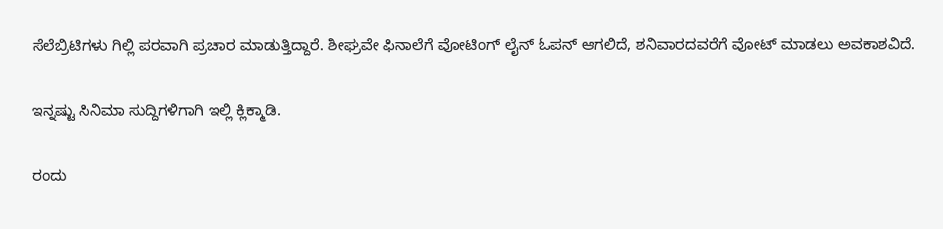ಸೆಲೆಬ್ರಿಟಿಗಳು ಗಿಲ್ಲಿ ಪರವಾಗಿ ಪ್ರಚಾರ ಮಾಡುತ್ತಿದ್ದಾರೆ. ಶೀಘ್ರವೇ ಫಿನಾಲೆಗೆ ವೋಟಿಂಗ್ ಲೈನ್ ಓಪನ್ ಆಗಲಿದೆ, ಶನಿವಾರದವರೆಗೆ ವೋಟ್ ಮಾಡಲು ಅವಕಾಶವಿದೆ.

ಇನ್ನಷ್ಟು ಸಿನಿಮಾ ಸುದ್ದಿಗಳಿಗಾಗಿ ಇಲ್ಲಿ ಕ್ಲಿಕ್ಮಾಡಿ.

ರಂದು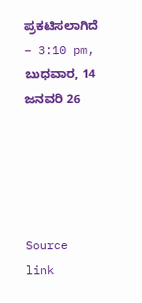ಪ್ರಕಟಿಸಲಾಗಿದೆ – 3:10 pm, ಬುಧವಾರ, 14 ಜನವರಿ 26





Source link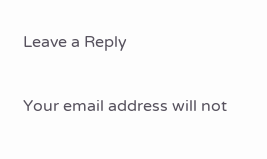Leave a Reply

Your email address will not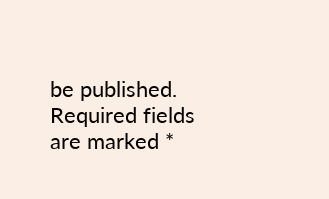be published. Required fields are marked *